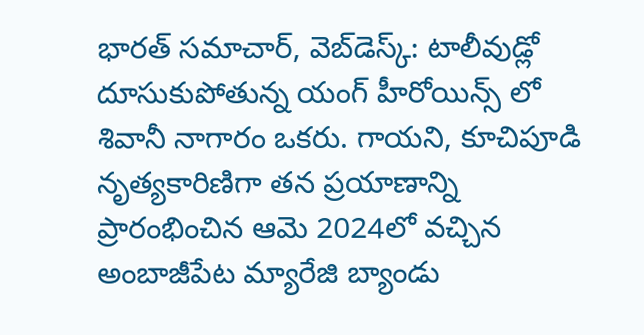భారత్ సమాచార్, వెబ్‌డెస్క్: టాలీవుడ్లో దూసుకుపోతున్న యంగ్ హీరోయిన్స్ లో శివానీ నాగారం ఒకరు. గాయని, కూచిపూడి నృత్యకారిణిగా తన ప్రయాణాన్ని ప్రారంభించిన ఆమె 2024లో వచ్చిన అంబాజీపేట మ్యారేజి బ్యాండు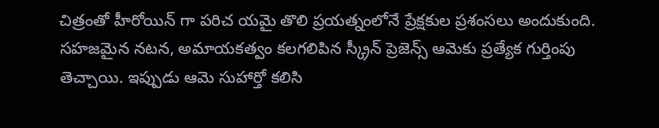చిత్రంతో హీరోయిన్ గా పరిచ యమై తొలి ప్రయత్నంలోనే ప్రేక్షకుల ప్రశంసలు అందుకుంది. సహజమైన నటన, అమాయకత్వం కలగలిపిన స్క్రీన్ ప్రెజెన్స్ ఆమెకు ప్రత్యేక గుర్తింపు తెచ్చాయి. ఇప్పుడు ఆమె సుహార్తో కలిసి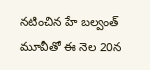నటించిన హే బల్వంత్ మూవీతో ఈ నెల 20న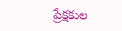ప్రేక్షకుల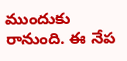ముందుకు రానుంది. ఈ నేప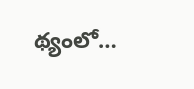థ్యంలో…